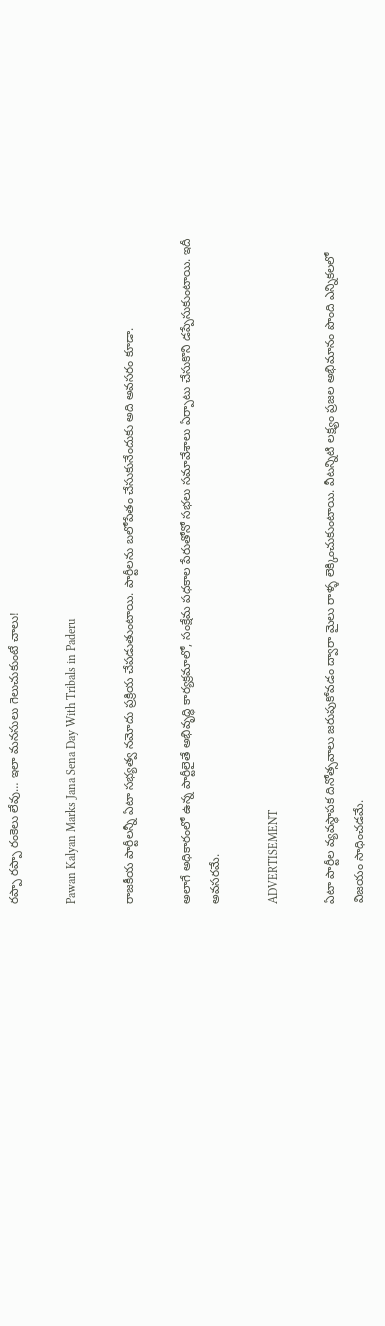రప్పా రప్పా రంకెలు లేవు… ఇలా మనసులు గెలుచుకుంటే చాలు!

Pawan Kalyan Marks Jana Sena Day With Tribals in Paderu

రాజకీయ పార్టీలన్నీ ఏటా సభ్యత్వ నమోదు ప్రక్రియ చేపడుతుంటాయి. పార్టీలను బలోపేతం చేసుకునేందుకు అది అవసరం కూడా.

అలాగే అధికారంలో ఉన్న పార్టీలైతే అభివృద్ధి కార్యక్రమాలో, సంక్షేమ పధకాల పేరుతోనో సభలు సమావేశాలు ఏర్పాటు చేసుకొని డప్పేసుకుంటాయి. ఇదీ అవసరమే.

ADVERTISEMENT

ఏటా పార్టీల వ్యవస్థాపక దినోత్సవాలు జరుపుకోవడం ద్వారా మైలు రాళ్ళ లెక్కించుకుంటాయి. వీటన్నిటి లక్ష్యం ప్రజల అభిమానం పొంది ఎన్నికలలో విజయం సాధించడమే.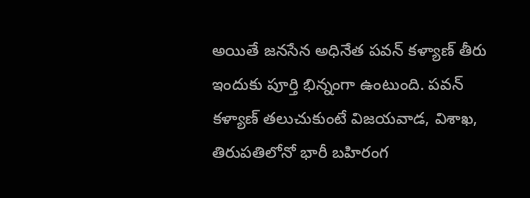అయితే జనసేన అధినేత పవన్ కళ్యాణ్‌ తీరు ఇందుకు పూర్తి భిన్నంగా ఉంటుంది. పవన్ కళ్యాణ్‌ తలుచుకుంటే విజయవాడ, విశాఖ, తిరుపతిలోనో భారీ బహిరంగ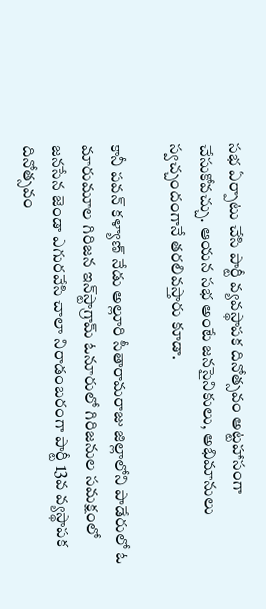సభ ఏర్పాటు చేసి పార్టీ వ్యవస్థాపక దినోత్సవం అట్టహాసంగా చేసుకోవచ్చు. ఆయన సభ అంటే జనసైనికులు, అభిమానులు స్వచ్చందంగానే తరలివస్తారు కూడా.

కానీ పవన్ కళ్యాణ్‌ నేడు అల్లూరి సీతారామరాజు జిల్లాలోని పాడేరులో ఓ మారుమూల గిరిజన ఇన్‌స్టాగ్రామ్‌ ఓనూరులో గిరిజనుల సమక్షంలో జనసేన జెండా ఎగురవేసి చాలా నిరాడంబరంగా పార్టీ 13వ వ్యస్థాపక దినోత్సవం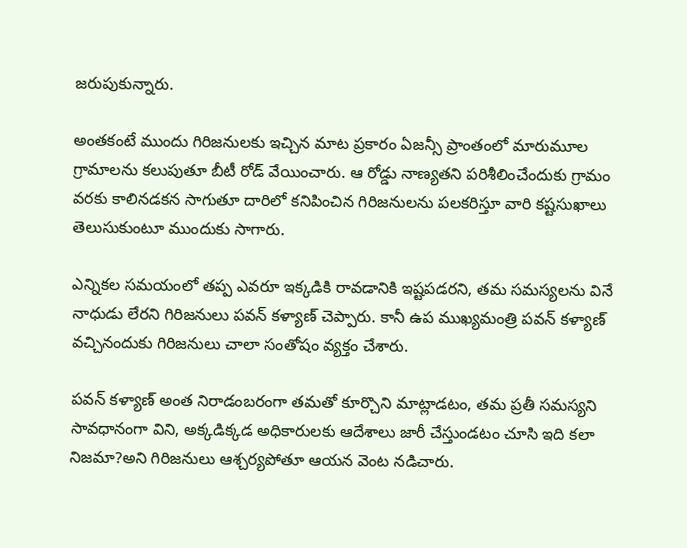జరుపుకున్నారు.

అంతకంటే ముందు గిరిజనులకు ఇచ్చిన మాట ప్రకారం ఏజన్సీ ప్రాంతంలో మారుమూల గ్రామాలను కలుపుతూ బీటీ రోడ్ వేయించారు. ఆ రోడ్డు నాణ్యతని పరిశీలించేందుకు గ్రామం వరకు కాలినడకన సాగుతూ దారిలో కనిపించిన గిరిజనులను పలకరిస్తూ వారి కష్టసుఖాలు తెలుసుకుంటూ ముందుకు సాగారు.

ఎన్నికల సమయంలో తప్ప ఎవరూ ఇక్కడికి రావడానికి ఇష్టపడరని, తమ సమస్యలను వినే నాధుడు లేరని గిరిజనులు పవన్ కళ్యాణ్‌ చెప్పారు. కానీ ఉప ముఖ్యమంత్రి పవన్ కళ్యాణ్‌ వచ్చినందుకు గిరిజనులు చాలా సంతోషం వ్యక్తం చేశారు.

పవన్ కళ్యాణ్‌ అంత నిరాడంబరంగా తమతో కూర్చొని మాట్లాడటం, తమ ప్రతీ సమస్యని సావధానంగా విని, అక్కడిక్కడ అధికారులకు ఆదేశాలు జారీ చేస్తుండటం చూసి ఇది కలా నిజమా?అని గిరిజనులు ఆశ్చర్యపోతూ ఆయన వెంట నడిచారు.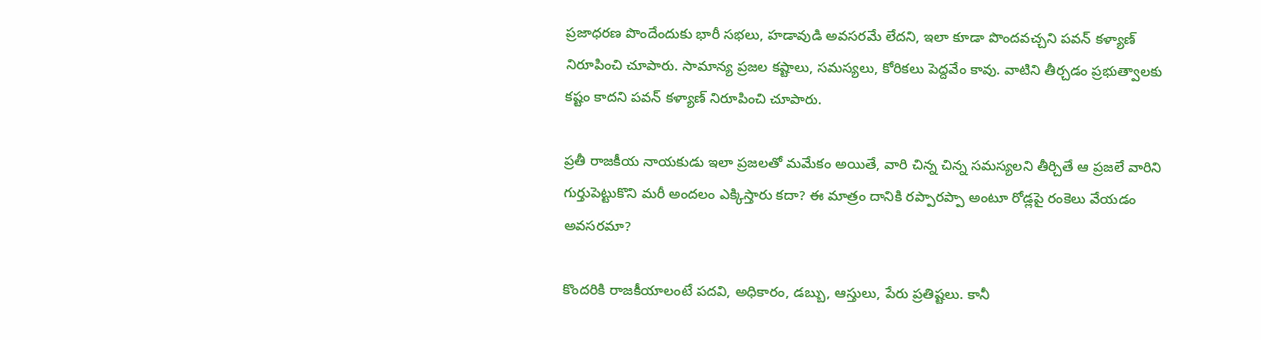ప్రజాధరణ పొందేందుకు భారీ సభలు, హడావుడి అవసరమే లేదని, ఇలా కూడా పొందవచ్చని పవన్ కళ్యాణ్‌ నిరూపించి చూపారు. సామాన్య ప్రజల కష్టాలు, సమస్యలు, కోరికలు పెద్దవేం కావు. వాటిని తీర్చడం ప్రభుత్వాలకు కష్టం కాదని పవన్ కళ్యాణ్‌ నిరూపించి చూపారు.

ప్రతీ రాజకీయ నాయకుడు ఇలా ప్రజలతో మమేకం అయితే, వారి చిన్న చిన్న సమస్యలని తీర్చితే ఆ ప్రజలే వారిని గుర్తుపెట్టుకొని మరీ అందలం ఎక్కిస్తారు కదా? ఈ మాత్రం దానికి రప్పారప్పా అంటూ రోడ్లపై రంకెలు వేయడం అవసరమా?

కొందరికి రాజకీయాలంటే పదవి, అధికారం, డబ్బు, ఆస్తులు, పేరు ప్రతిష్టలు. కానీ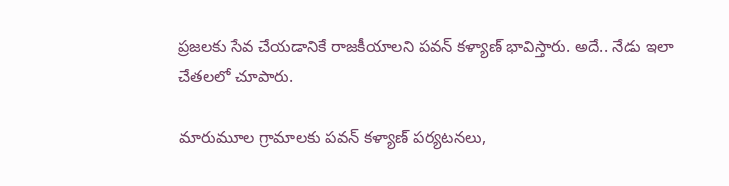ప్రజలకు సేవ చేయడానికే రాజకీయాలని పవన్ కళ్యాణ్‌ భావిస్తారు. అదే.. నేడు ఇలా చేతలలో చూపారు.

మారుమూల గ్రామాలకు పవన్ కళ్యాణ్‌ పర్యటనలు,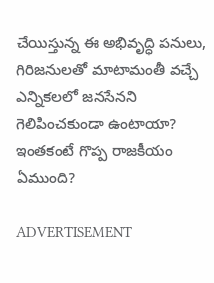చేయిస్తున్న ఈ అభివృద్ధి పనులు, గిరిజనులతో మాటామంతీ వచ్చే ఎన్నికలలో జనసేనని గెలిపించకుండా ఉంటాయా? ఇంతకంటే గొప్ప రాజకీయం ఏముంది?

ADVERTISEMENT